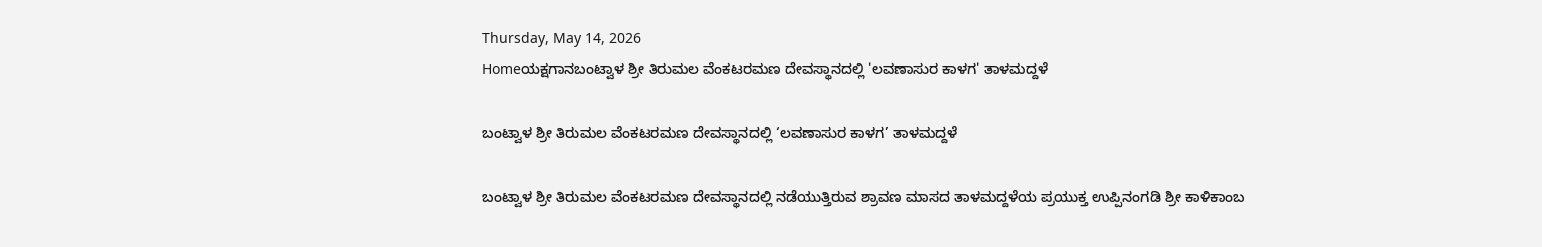Thursday, May 14, 2026
Homeಯಕ್ಷಗಾನಬಂಟ್ವಾಳ ಶ್ರೀ ತಿರುಮಲ ವೆಂಕಟರಮಣ ದೇವಸ್ಥಾನದಲ್ಲಿ 'ಲವಣಾಸುರ ಕಾಳಗ' ತಾಳಮದ್ದಳೆ

ಬಂಟ್ವಾಳ ಶ್ರೀ ತಿರುಮಲ ವೆಂಕಟರಮಣ ದೇವಸ್ಥಾನದಲ್ಲಿ ‘ಲವಣಾಸುರ ಕಾಳಗ’ ತಾಳಮದ್ದಳೆ

ಬಂಟ್ವಾಳ ಶ್ರೀ ತಿರುಮಲ ವೆಂಕಟರಮಣ ದೇವಸ್ಥಾನದಲ್ಲಿ ನಡೆಯುತ್ತಿರುವ ಶ್ರಾವಣ ಮಾಸದ ತಾಳಮದ್ದಳೆಯ ಪ್ರಯುಕ್ತ ಉಪ್ಪಿನಂಗಡಿ ಶ್ರೀ ಕಾಳಿಕಾಂಬ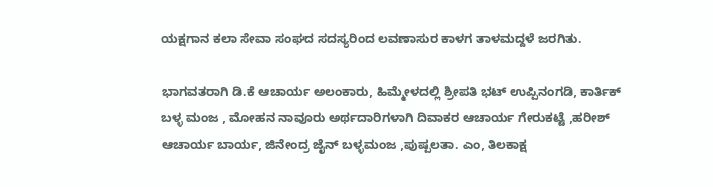ಯಕ್ಷಗಾನ ಕಲಾ ಸೇವಾ ಸಂಘದ ಸದಸ್ಯರಿಂದ ಲವಣಾಸುರ ಕಾಳಗ ತಾಳಮದ್ದಳೆ ಜರಗಿತು.

ಭಾಗವತರಾಗಿ ಡಿ.ಕೆ ಆಚಾರ್ಯ ಅಲಂಕಾರು, ಹಿಮ್ಮೇಳದಲ್ಲಿ ಶ್ರೀಪತಿ ಭಟ್ ಉಪ್ಪಿನಂಗಡಿ, ಕಾರ್ತಿಕ್ ಬಳ್ಳ ಮಂಜ , ಮೋಹನ ನಾವೂರು ಅರ್ಥದಾರಿಗಳಾಗಿ ದಿವಾಕರ ಆಚಾರ್ಯ ಗೇರುಕಟ್ಟೆ ,ಹರೀಶ್ ಆಚಾರ್ಯ ಬಾರ್ಯ, ಜಿನೇಂದ್ರ ಜೈನ್ ಬಳ್ಳಮಂಜ ,ಪುಷ್ಪಲತಾ. ಎಂ, ತಿಲಕಾಕ್ಷ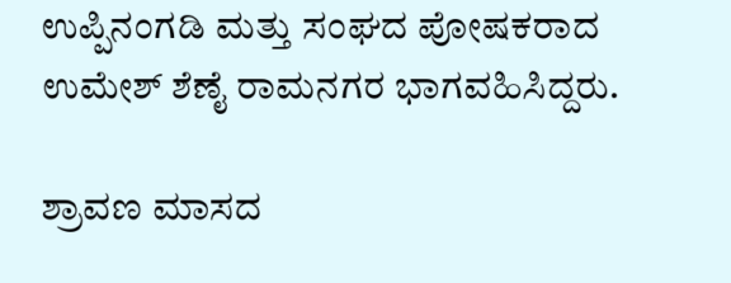ಉಪ್ಪಿನಂಗಡಿ ಮತ್ತು ಸಂಘದ ಪೋಷಕರಾದ ಉಮೇಶ್ ಶೆಣೈ ರಾಮನಗರ ಭಾಗವಹಿಸಿದ್ದರು.

ಶ್ರಾವಣ ಮಾಸದ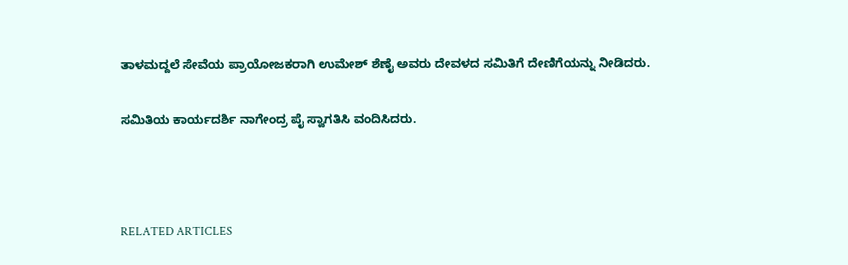ತಾಳಮದ್ದಲೆ ಸೇವೆಯ ಪ್ರಾಯೋಜಕರಾಗಿ ಉಮೇಶ್ ಶೆಣೈ ಅವರು ದೇವಳದ ಸಮಿತಿಗೆ ದೇಣಿಗೆಯನ್ನು ನೀಡಿದರು.

ಸಮಿತಿಯ ಕಾರ್ಯದರ್ಶಿ ನಾಗೇಂದ್ರ ಪೈ ಸ್ವಾಗತಿಸಿ ವಂದಿಸಿದರು.



RELATED ARTICLES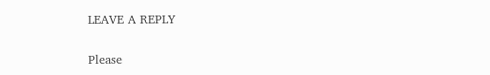LEAVE A REPLY

Please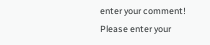enter your comment!
Please enter your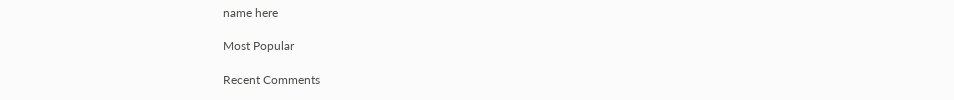name here

Most Popular

Recent Comments